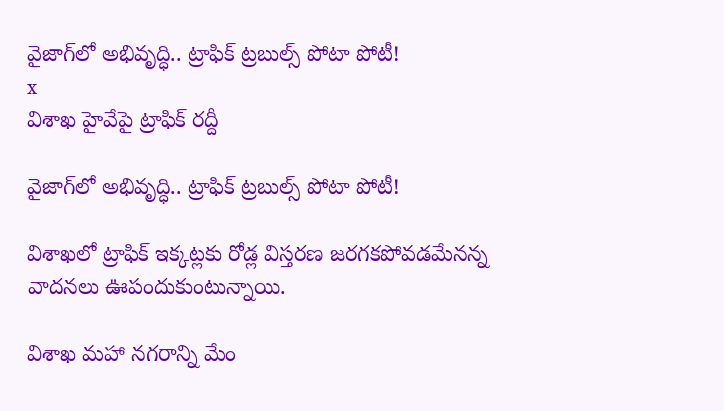వైజాగ్‌లో అభివృద్ధి.. ట్రాఫిక్‌ ట్రబుల్స్‌ పోటా పోటీ!
x
విశాఖ హైవేపై ట్రాఫిక్‌ రద్దీ

వైజాగ్‌లో అభివృద్ధి.. ట్రాఫిక్‌ ట్రబుల్స్‌ పోటా పోటీ!

విశాఖలో ట్రాఫిక్‌ ఇక్కట్లకు రోడ్ల విస్తరణ జరగకపోవడమేనన్న వాదనలు ఊపందుకుంటున్నాయి.

విశాఖ మహా నగరాన్ని మేం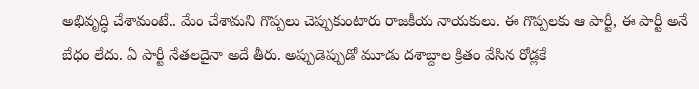అభివృద్ధి చేశామంటే.. మేం చేశామని గొప్పలు చెప్పుకుంటారు రాజకీయ నాయకులు. ఈ గొప్పలకు ఆ పార్టీ, ఈ పార్టీ అనే బేధం లేదు. ఏ పార్టీ నేతలదైనా అదే తీరు. అప్పుడెప్పుడో మూడు దశాబ్దాల క్రితం వేసిన రోడ్లకే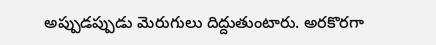అప్పుడప్పుడు మెరుగులు దిద్దుతుంటారు. అరకొరగా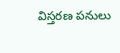విస్తరణ పనులు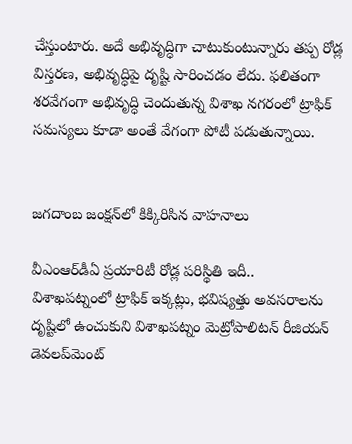చేస్తుంటారు. అదే అభివృద్ధిగా చాటుకుంటున్నారు తప్ప రోడ్ల విస్తరణ, అభివృద్ధిపై దృష్టి సారించడం లేదు. ఫలితంగా శరవేగంగా అభివృద్ధి చెందుతున్న విశాఖ నగరంలో ట్రాఫిక్‌ సమస్యలు కూడా అంతే వేగంగా పోటీ పడుతున్నాయి.


జగదాంబ జంక్షన్‌లో కిక్కిరిసిన వాహనాలు

వీఎంఆర్‌డీఏ ప్రయారిటీ రోడ్ల పరిస్థితి ఇదీ..
విశాఖపట్నంలో ట్రాఫిక్‌ ఇక్కట్లు, భవిష్యత్తు అవసరాలను దృష్టిలో ఉంచుకుని విశాఖపట్నం మెట్రోపాలిటన్‌ రీజియన్‌ డెవలప్‌మెంట్‌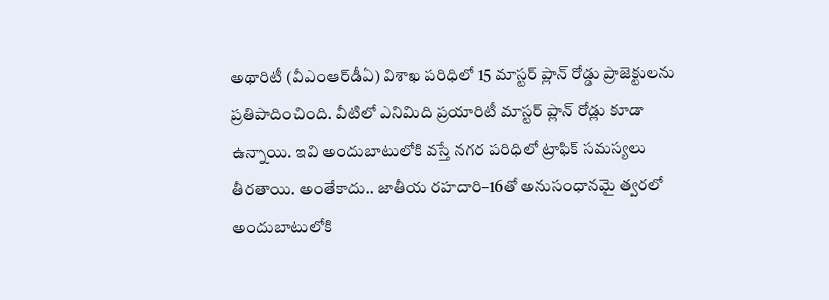అథారిటీ (వీఎంఆర్‌డీఏ) విశాఖ పరిధిలో 15 మాస్టర్‌ ప్లాన్‌ రోడ్డు ప్రాజెక్టులను ప్రతిపాదించింది. వీటిలో ఎనిమిది ప్రయారిటీ మాస్టర్‌ ప్లాన్‌ రోడ్లు కూడా ఉన్నాయి. ఇవి అందుబాటులోకి వస్తే నగర పరిధిలో ట్రాఫిక్‌ సమస్యలు తీరతాయి. అంతేకాదు.. జాతీయ రహదారి–16తో అనుసంధానమై త్వరలో అందుబాటులోకి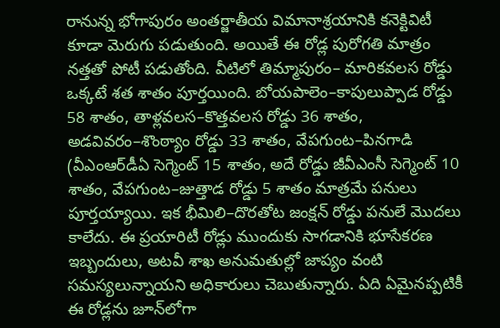రానున్న భోగాపురం అంతర్జాతీయ విమానాశ్రయానికి కనెక్టివిటీ కూడా మెరుగు పడుతుంది. అయితే ఈ రోడ్ల పురోగతి మాత్రం నత్తతో పోటీ పడుతోంది. వీటిలో తిమ్మాపురం– మారికవలస రోడ్డు ఒక్కటే శత శాతం పూర్తయింది. బోయపాలెం–కాపులుప్పాడ రోడ్డు 58 శాతం, తాళ్లవలస–కొత్తవలస రోడ్డు 36 శాతం, అడవివరం–శొంఠ్యాం రోడ్డు 33 శాతం, వేపగుంట–పినగాడి (వీఎంఆర్‌డీఏ సెగ్మెంట్‌ 15 శాతం, అదే రోడ్డు జీవీఎంసీ సెగ్మెంట్‌ 10 శాతం, వేపగుంట–జుత్తాడ రోడ్డు 5 శాతం మాత్రమే పనులు పూర్తయ్యాయి. ఇక భీమిలి–దొరతోట జంక్షన్‌ రోడ్డు పనులే మొదలు కాలేదు. ఈ ప్రయారిటీ రోడ్లు ముందుకు సాగడానికి భూసేకరణ ఇబ్బందులు, అటవీ శాఖ అనుమతుల్లో జాప్యం వంటి సమస్యలున్నాయని అధికారులు చెబుతున్నారు. ఏది ఏమైనప్పటికీ ఈ రోడ్లను జూన్‌లోగా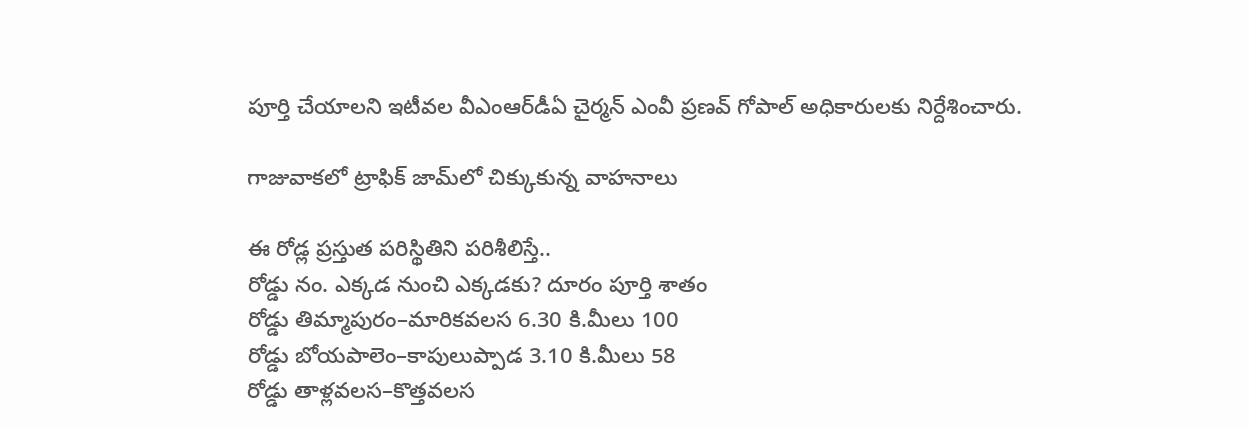పూర్తి చేయాలని ఇటీవల వీఎంఆర్‌డీఏ చైర్మన్‌ ఎంవీ ప్రణవ్‌ గోపాల్‌ అధికారులకు నిర్దేశించారు.

గాజువాకలో ట్రాఫిక్‌ జామ్‌లో చిక్కుకున్న వాహనాలు

ఈ రోడ్ల ప్రస్తుత పరిస్థితిని పరిశీలిస్తే..
రోడ్డు నం. ఎక్కడ నుంచి ఎక్కడకు? దూరం పూర్తి శాతం
రోడ్డు తిమ్మాపురం–మారికవలస 6.30 కి.మీలు 100
రోడ్డు బోయపాలెం–కాపులుప్పాడ 3.10 కి.మీలు 58
రోడ్డు తాళ్లవలస–కొత్తవలస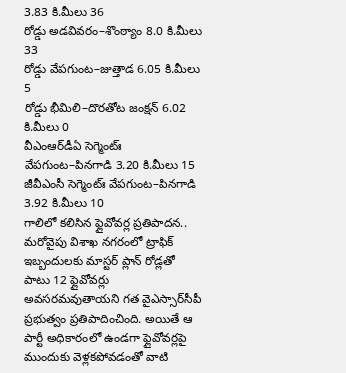3.83 కి.మీలు 36
రోడ్డు అడవివరం–శొంఠ్యాం 8.0 కి.మీలు 33
రోడ్డు వేపగుంట–జుత్తాడ 6.05 కి.మీలు 5
రోడ్డు భీమిలి–దొరతోట జంక్షన్‌ 6.02 కి.మీలు 0
వీఎంఆర్‌డీఏ సెగ్మెంట్ః వేపగుంట–పినగాడి 3.20 కి.మీలు 15
జీవీఎంసీ సెగ్మెంట్ః వేపగుంట–పినగాడి 3.92 కి.మీలు 10
గాలిలో కలిసిన ఫ్లైవోవర్ల ప్రతిపాదన..
మరోవైపు విశాఖ నగరంలో ట్రాఫిక్‌ ఇబ్బందులకు మాస్టర్‌ ప్లాన్‌ రోడ్లతో పాటు 12 ఫ్లైవోవర్లు అవసరమవుతాయని గత వైఎస్సార్‌సీపీ ప్రభుత్వం ప్రతిపాదించింది. అయితే ఆ పార్టీ అధికారంలో ఉండగా ఫ్లైవోవర్లపై ముందుకు వెళ్లకపోవడంతో వాటి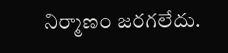నిర్మాణం జరగలేదు.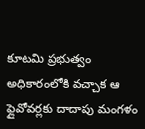కూటమి ప్రభుత్వం అధికారంలోకి వచ్చాక ఆ ఫ్లైవోవర్లకు దాదాపు మంగళం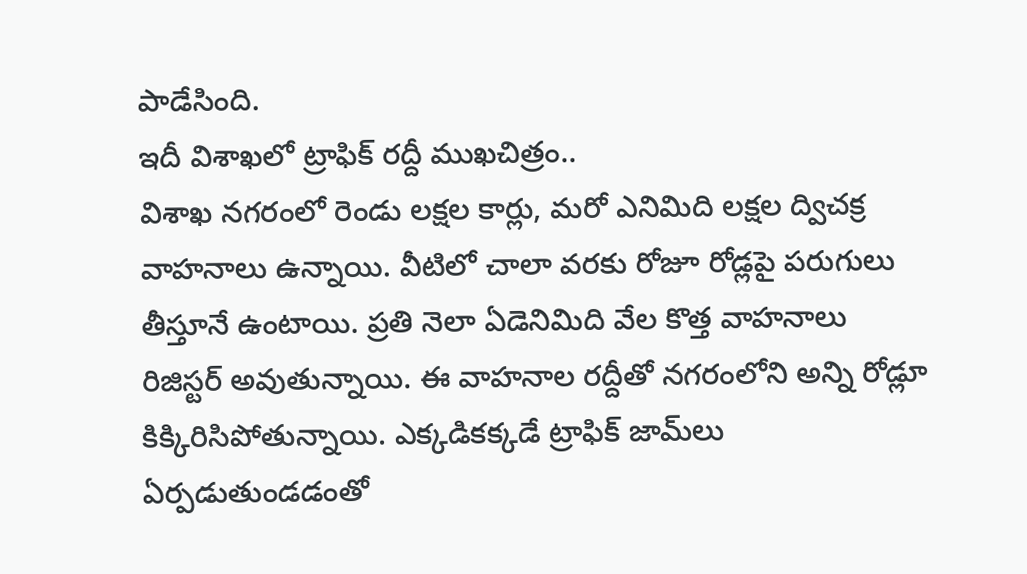పాడేసింది.
ఇదీ విశాఖలో ట్రాఫిక్‌ రద్దీ ముఖచిత్రం..
విశాఖ నగరంలో రెండు లక్షల కార్లు, మరో ఎనిమిది లక్షల ద్విచక్ర వాహనాలు ఉన్నాయి. వీటిలో చాలా వరకు రోజూ రోడ్లపై పరుగులు తీస్తూనే ఉంటాయి. ప్రతి నెలా ఏడెనిమిది వేల కొత్త వాహనాలు రిజిస్టర్‌ అవుతున్నాయి. ఈ వాహనాల రద్దీతో నగరంలోని అన్ని రోడ్లూ కిక్కిరిసిపోతున్నాయి. ఎక్కడికక్కడే ట్రాఫిక్‌ జామ్‌లు ఏర్పడుతుండడంతో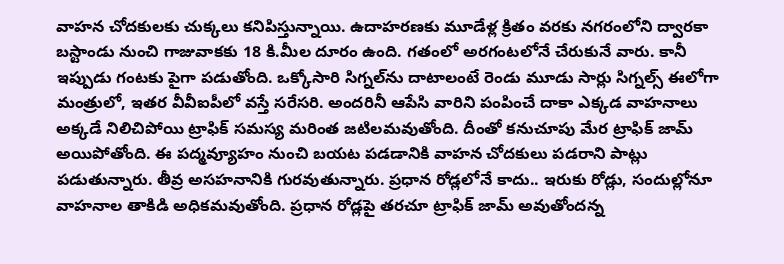వాహన చోదకులకు చుక్కలు కనిపిస్తున్నాయి. ఉదాహరణకు మూడేళ్ల క్రితం వరకు నగరంలోని ద్వారకా బస్టాండు నుంచి గాజువాకకు 18 కి.మీల దూరం ఉంది. గతంలో అరగంటలోనే చేరుకునే వారు. కానీ ఇప్పుడు గంటకు పైగా పడుతోంది. ఒక్కోసారి సిగ్నల్‌ను దాటాలంటే రెండు మూడు సార్లు సిగ్నల్స్‌ ఈలోగా మంత్రులో, ఇతర వీవీఐపీలో వస్తే సరేసరి. అందరినీ ఆపేసి వారిని పంపించే దాకా ఎక్కడ వాహనాలు అక్కడే నిలిచిపోయి ట్రాఫిక్‌ సమస్య మరింత జటిలమవుతోంది. దీంతో కనుచూపు మేర ట్రాఫిక్‌ జామ్‌ అయిపోతోంది. ఈ పద్మవ్యూహం నుంచి బయట పడడానికి వాహన చోదకులు పడరాని పాట్లు పడుతున్నారు. తీవ్ర అసహనానికి గురవుతున్నారు. ప్రధాన రోడ్లలోనే కాదు.. ఇరుకు రోడ్లు, సందుల్లోనూ వాహనాల తాకిడి అధికమవుతోంది. ప్రధాన రోడ్లపై తరచూ ట్రాఫిక్‌ జామ్‌ అవుతోందన్న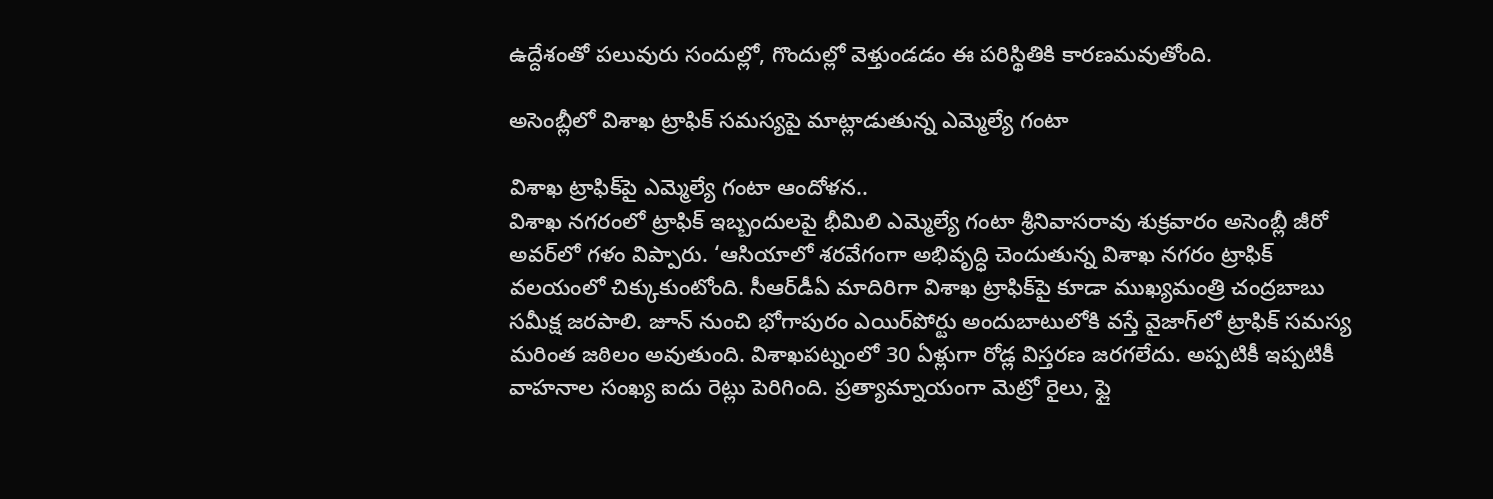ఉద్దేశంతో పలువురు సందుల్లో, గొందుల్లో వెళ్తుండడం ఈ పరిస్థితికి కారణమవుతోంది.

అసెంబ్లీలో విశాఖ ట్రాఫిక్‌ సమస్యపై మాట్లాడుతున్న ఎమ్మెల్యే గంటా

విశాఖ ట్రాఫిక్‌పై ఎమ్మెల్యే గంటా ఆందోళన..
విశాఖ నగరంలో ట్రాఫిక్‌ ఇబ్బందులపై భీమిలి ఎమ్మెల్యే గంటా శ్రీనివాసరావు శుక్రవారం అసెంబ్లీ జీరో అవర్‌లో గళం విప్పారు. ‘ఆసియాలో శరవేగంగా అభివృద్ధి చెందుతున్న విశాఖ నగరం ట్రాఫిక్‌ వలయంలో చిక్కుకుంటోంది. సీఆర్‌డీఏ మాదిరిగా విశాఖ ట్రాఫిక్‌పై కూడా ముఖ్యమంత్రి చంద్రబాబు సమీక్ష జరపాలి. జూన్‌ నుంచి భోగాపురం ఎయిర్‌పోర్టు అందుబాటులోకి వస్తే వైజాగ్‌లో ట్రాఫిక్‌ సమస్య మరింత జఠిలం అవుతుంది. విశాఖపట్నంలో 30 ఏళ్లుగా రోడ్ల విస్తరణ జరగలేదు. అప్పటికీ ఇప్పటికీ వాహనాల సంఖ్య ఐదు రెట్లు పెరిగింది. ప్రత్యామ్నాయంగా మెట్రో రైలు, ఫ్లై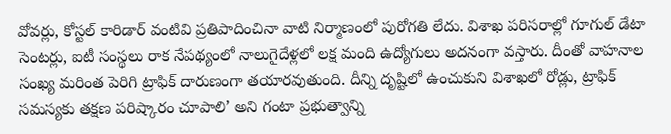వోవర్లు, కోస్టల్‌ కారిడార్‌ వంటివి ప్రతిపాదించినా వాటి నిర్మాణంలో పురోగతి లేదు. విశాఖ పరిసరాల్లో గూగుల్‌ డేటా సెంటర్లు, ఐటీ సంస్థలు రాక నేపథ్యంలో నాలుగైదేళ్లలో లక్ష మంది ఉద్యోగులు అదనంగా వస్తారు. దీంతో వాహనాల సంఖ్య మరింత పెరిగి ట్రాఫిక్‌ దారుణంగా తయారవుతుంది. దీన్ని దృష్టిలో ఉంచుకుని విశాఖలో రోడ్లు, ట్రాఫిక్‌ సమస్యకు తక్షణ పరిష్కారం చూపాలి’ అని గంటా ప్రభుత్వాన్ని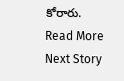కోరారు.
Read More
Next Story